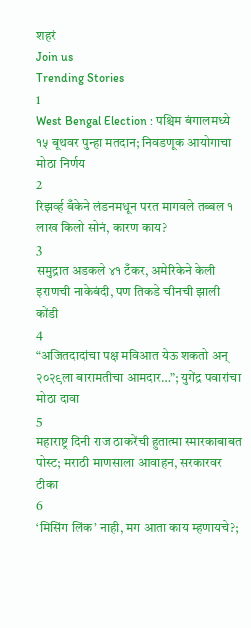शहरं
Join us
Trending Stories
1
West Bengal Election : पश्चिम बंगालमध्ये १५ बूथवर पुन्हा मतदान; निवडणूक आयोगाचा मोठा निर्णय
2
रिझर्व्ह बँकेने लंडनमधून परत मागवले तब्बल १ लाख किलो सोनं, कारण काय?
3
समुद्रात अडकले ४१ टँकर, अमेरिकेने केली इराणची नाकेबंदी, पण तिकडे चीनची झाली कोंडी
4
“अजितदादांचा पक्ष मविआत येऊ शकतो अन् २०२९ला बारामतीचा आमदार…”; युगेंद्र पवारांचा मोठा दावा
5
महाराष्ट्र दिनी राज ठाकरेंची हुतात्मा स्मारकाबाबत पोस्ट; मराठी माणसाला आवाहन, सरकारवर टीका
6
‘मिसिंग लिंक’ नाही, मग आता काय म्हणायचे?;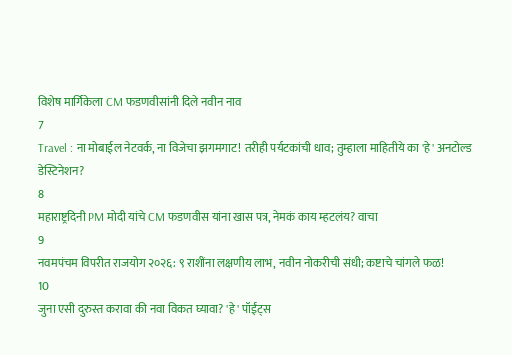विशेष मार्गिकेला CM फडणवीसांनी दिले नवीन नाव
7
Travel : ना मोबाईल नेटवर्क, ना विजेचा झगमगाट! तरीही पर्यटकांची धाव; तुम्हाला माहितीये का 'हे' अनटोल्ड डेस्टिनेशन?
8
महाराष्ट्रदिनी PM मोदी यांचे CM फडणवीस यांना खास पत्र, नेमकं काय म्हटलंय? वाचा
9
नवमपंचम विपरीत राजयोग २०२६: ९ राशींना लक्षणीय लाभ, नवीन नोकरीची संधी; कष्टाचे चांगले फळ!
10
जुना एसी दुरुस्त करावा की नवा विकत घ्यावा? 'हे' पॉईंट्स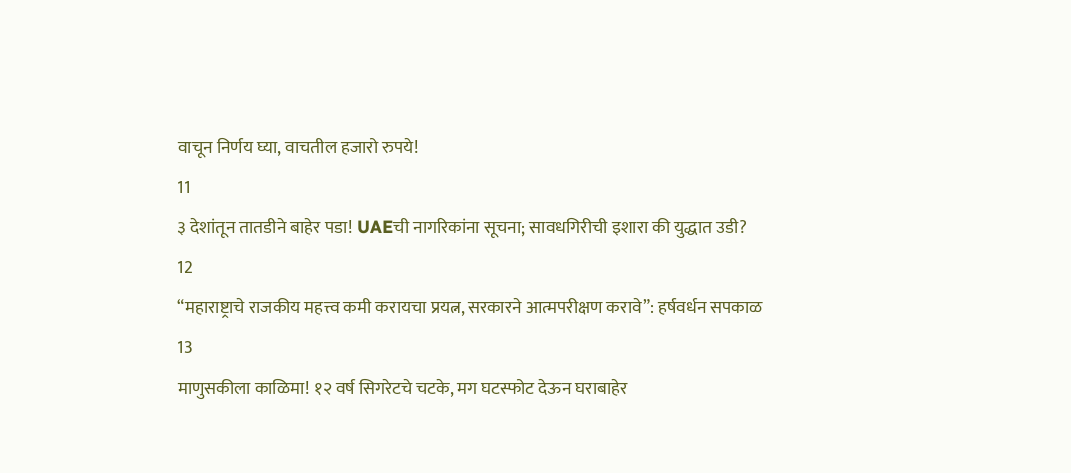वाचून निर्णय घ्या, वाचतील हजारो रुपये!
11
३ देशांतून तातडीने बाहेर पडा! UAEची नागरिकांना सूचना; सावधगिरीची इशारा की युद्धात उडी?
12
“महाराष्ट्राचे राजकीय महत्त्व कमी करायचा प्रयत्न, सरकारने आत्मपरीक्षण करावे”: हर्षवर्धन सपकाळ
13
माणुसकीला काळिमा! १२ वर्ष सिगरेटचे चटके, मग घटस्फोट देऊन घराबाहेर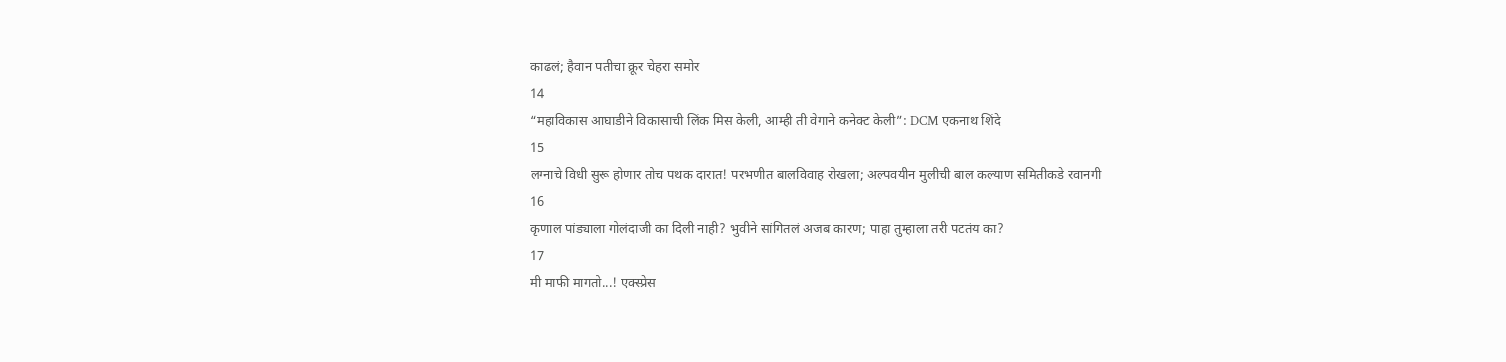काढलं; हैवान पतीचा क्रूर चेहरा समोर
14
“महाविकास आघाडीने विकासाची लिंक मिस केली, आम्ही ती वेगाने कनेक्ट केली”: DCM एकनाथ शिंदे
15
लग्नाचे विधी सुरू होणार तोच पथक दारात! परभणीत बालविवाह रोखला; अल्पवयीन मुलीची बाल कल्याण समितीकडे रवानगी
16
कृणाल पांड्याला गोलंदाजी का दिली नाही? भुवीने सांगितलं अजब कारण; पाहा तुम्हाला तरी पटतंय का?
17
मी माफी मागतो...! एक्स्प्रेस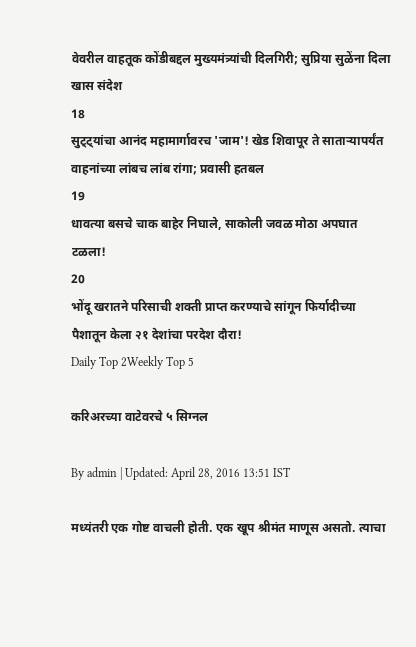वेवरील वाहतूक कोंडीबद्दल मुख्यमंत्र्यांची दिलगिरी; सुप्रिया सुळेंना दिला खास संदेश
18
सुट्ट्यांचा आनंद महामार्गावरच 'जाम'! खेड शिवापूर ते साताऱ्यापर्यंत वाहनांच्या लांबच लांब रांगा; प्रवासी हतबल
19
धावत्या बसचे चाक बाहेर निघाले, साकोली जवळ मोठा अपघात टळला!
20
भोंदू खरातने परिसाची शक्ती प्राप्त करण्याचे सांगून फिर्यादीच्या पैशातून केला २१ देशांचा परदेश दौरा!
Daily Top 2Weekly Top 5

करिअरच्या वाटेवरचे ५ सिग्नल

By admin | Updated: April 28, 2016 13:51 IST

मध्यंतरी एक गोष्ट वाचली होती. एक खूप श्रीमंत माणूस असतो. त्याचा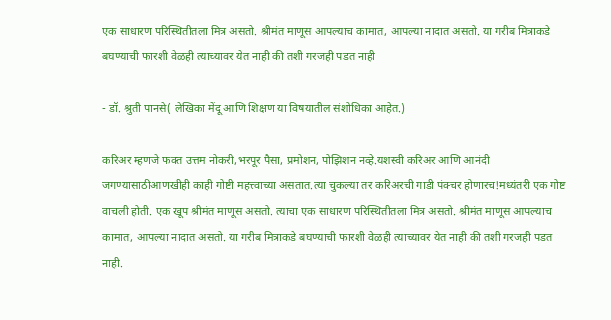एक साधारण परिस्थितीतला मित्र असतो. श्रीमंत माणूस आपल्याच कामात, आपल्या नादात असतो. या गरीब मित्राकडे बघण्याची फारशी वेळही त्याच्यावर येत नाही की तशी गरजही पडत नाही

- डॉ. श्रुती पानसे( लेखिका मेंदू आणि शिक्षण या विषयातील संशोधिका आहेत.)

करिअर म्हणजे फक्त उत्तम नोकरी,भरपूर पैसा, प्रमोशन, पोझिशन नव्हे.यशस्वी करिअर आणि आनंदी जगण्यासाठीआणखीही काही गोष्टी महत्त्वाच्या असतात.त्या चुकल्या तर करिअरची गाडी पंक्चर होणारच!मध्यंतरी एक गोष्ट वाचली होती. एक खूप श्रीमंत माणूस असतो. त्याचा एक साधारण परिस्थितीतला मित्र असतो. श्रीमंत माणूस आपल्याच कामात, आपल्या नादात असतो. या गरीब मित्राकडे बघण्याची फारशी वेळही त्याच्यावर येत नाही की तशी गरजही पडत नाही.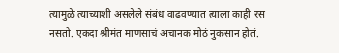त्यामुळे त्याच्याशी असलेले संबंध वाढवण्यात त्याला काही रस नसतो. एकदा श्रीमंत माणसाचं अचानक मोठं नुकसान होतं.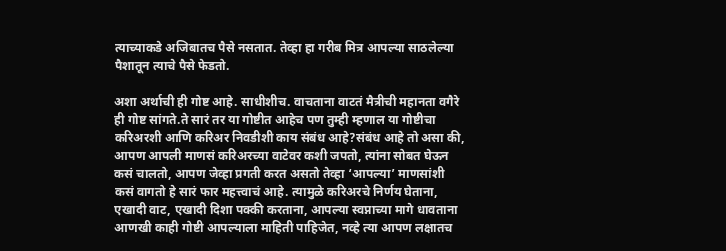त्याच्याकडे अजिबातच पैसे नसतात. तेव्हा हा गरीब मित्र आपल्या साठलेल्या पैशातून त्याचे पैसे फेडतो.

अशा अर्थाची ही गोष्ट आहे. साधीशीच. वाचताना वाटतं मैत्रीची महानता वगैरे ही गोष्ट सांगते.ते सारं तर या गोष्टीत आहेच पण तुम्ही म्हणाल या गोष्टीचा करिअरशी आणि करिअर निवडीशी काय संबंध आहे?संबंध आहे तो असा की, आपण आपली माणसं करिअरच्या वाटेवर कशी जपतो, त्यांना सोबत घेऊन कसं चालतो, आपण जेव्हा प्रगती करत असतो तेव्हा ‘आपल्या’ माणसांशी कसं वागतो हे सारं फार महत्त्वाचं आहे. त्यामुळे करिअरचे निर्णय घेताना, एखादी वाट, एखादी दिशा पक्की करताना, आपल्या स्वप्नाच्या मागे धावताना आणखी काही गोष्टी आपल्याला माहिती पाहिजेत, नव्हे त्या आपण लक्षातच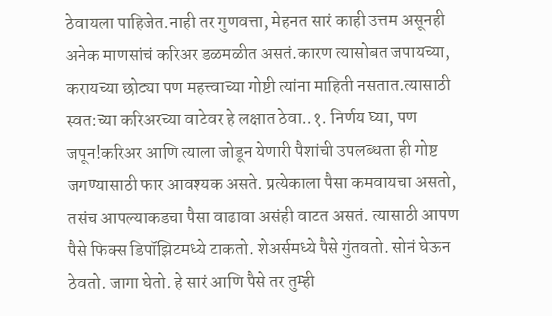ठेवायला पाहिजेत.नाही तर गुणवत्ता, मेहनत सारं काही उत्तम असूनही अनेक माणसांचं करिअर डळमळीत असतं.कारण त्यासोबत जपायच्या, करायच्या छोट्या पण महत्त्वाच्या गोष्टी त्यांना माहिती नसतात.त्यासाठी स्वत:च्या करिअरच्या वाटेवर हे लक्षात ठेवा..१. निर्णय घ्या, पण जपून!करिअर आणि त्याला जोडून येणारी पैशांची उपलब्धता ही गोष्ट जगण्यासाठी फार आवश्यक असते. प्रत्येकाला पैसा कमवायचा असतो, तसंच आपल्याकडचा पैसा वाढावा असंही वाटत असतं. त्यासाठी आपण पैसे फिक्स डिपॉझिटमध्ये टाकतो. शेअर्समध्ये पैसे गुंतवतो. सोनं घेऊन ठेवतो. जागा घेतो. हे सारं आणि पैसे तर तुम्ही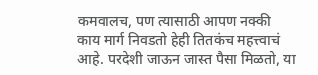कमवालच, पण त्यासाठी आपण नक्की काय मार्ग निवडतो हेही तितकंच महत्त्वाचं आहे. परदेशी जाऊन जास्त पैसा मिळतो, या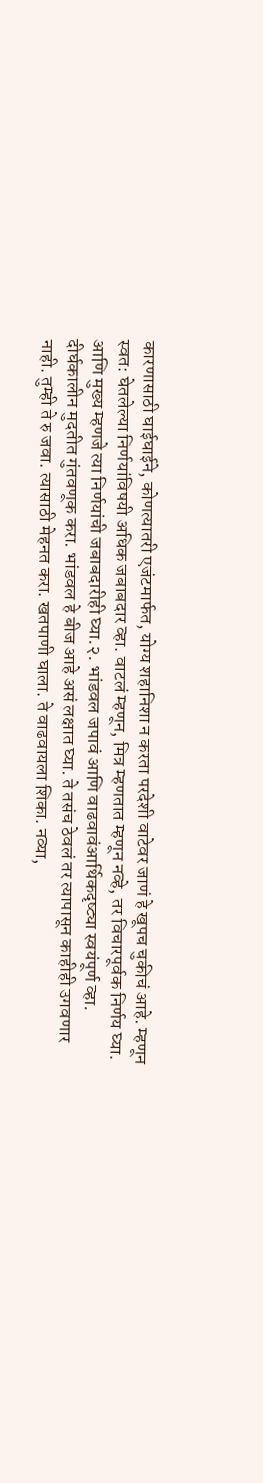कारणासाठी घाईघाईने, कोणत्यातरी एजंटमार्फत, योग्य शहानिशा न करता परदेशी वाटेवर जाणं हे खूपच चुकीचं आहे. म्हणून स्वत: घेतलेल्या निर्णयांविषयी अधिक जबाबदार व्हा. वाटलं म्हणून, मित्र म्हणतात म्हणून नव्हे, तर विचारपूर्वक निर्णय घ्या. आणि मुख्य म्हणजे त्या निर्णयांची जबाबदारीही घ्या.२. भांडवल जपावं आणि वाढवावंआर्थिकदृष्ट्या स्वयंपूर्ण व्हा. दीर्घकालीन मुदतीत गुंतवणूक करा. भांडवल हे बीज आहे असं लक्षात घ्या. ते तसंच ठेवलं तर त्यापासून काहीही उगवणार नाही. तुम्ही ते रु जवा. त्यासाठी मेहनत करा. खतपाणी घाला. ते वाढवायला शिका. नव्या,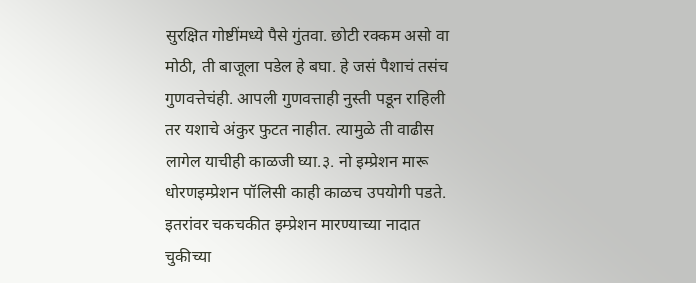सुरक्षित गोष्टींमध्ये पैसे गुंतवा. छोटी रक्कम असो वा मोठी, ती बाजूला पडेल हे बघा. हे जसं पैशाचं तसंच गुणवत्तेचंही. आपली गुणवत्ताही नुस्ती पडून राहिली तर यशाचे अंकुर फुटत नाहीत. त्यामुळे ती वाढीस लागेल याचीही काळजी घ्या.३. नो इम्प्रेशन मारू धोरणइम्प्रेशन पॉलिसी काही काळच उपयोगी पडते. इतरांवर चकचकीत इम्प्रेशन मारण्याच्या नादात चुकीच्या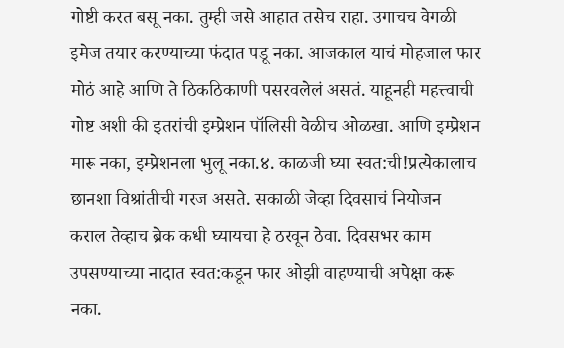गोष्टी करत बसू नका. तुम्ही जसे आहात तसेच राहा. उगाचच वेगळी इमेज तयार करण्याच्या फंदात पडू नका. आजकाल याचं मोहजाल फार मोठं आहे आणि ते ठिकठिकाणी पसरवलेलं असतं. याहूनही महत्त्वाची गोष्ट अशी की इतरांची इम्प्रेशन पॉलिसी वेळीच ओळखा. आणि इम्प्रेशन मारू नका, इम्प्रेशनला भुलू नका.४. काळजी घ्या स्वत:ची!प्रत्येकालाच छानशा विश्रांतीची गरज असते. सकाळी जेव्हा दिवसाचं नियोजन कराल तेव्हाच ब्रेक कधी घ्यायचा हे ठरवून ठेवा. दिवसभर काम उपसण्याच्या नादात स्वत:कडून फार ओझी वाहण्याची अपेक्षा करू नका.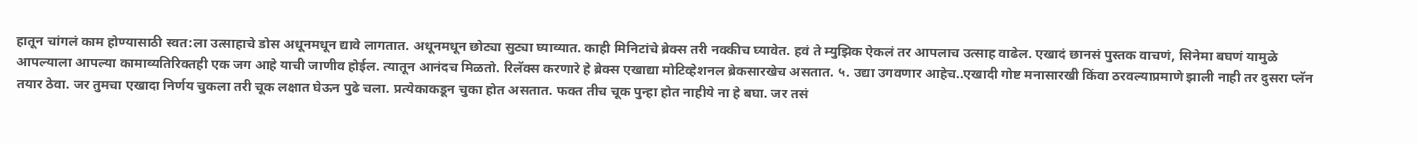हातून चांगलं काम होण्यासाठी स्वत:ला उत्साहाचे डोस अधूनमधून द्यावे लागतात. अधूनमधून छोट्या सुट्या घ्याव्यात. काही मिनिटांचे ब्रेक्स तरी नक्कीच घ्यावेत. हवं ते म्युझिक ऐकलं तर आपलाच उत्साह वाढेल. एखादं छानसं पुस्तक वाचणं, सिनेमा बघणं यामुळे आपल्याला आपल्या कामाव्यतिरिक्तही एक जग आहे याची जाणीव होईल. त्यातून आनंदच मिळतो. रिलॅक्स करणारे हे ब्रेक्स एखाद्या मोटिव्हेशनल ब्रेकसारखेच असतात. ५. उद्या उगवणार आहेच..एखादी गोष्ट मनासारखी किंवा ठरवल्याप्रमाणे झाली नाही तर दुसरा प्लॅन तयार ठेवा. जर तुमचा एखादा निर्णय चुकला तरी चूक लक्षात घेऊन पुढे चला. प्रत्येकाकडून चुका होत असतात. फक्त तीच चूक पुन्हा होत नाहीये ना हे बघा. जर तसं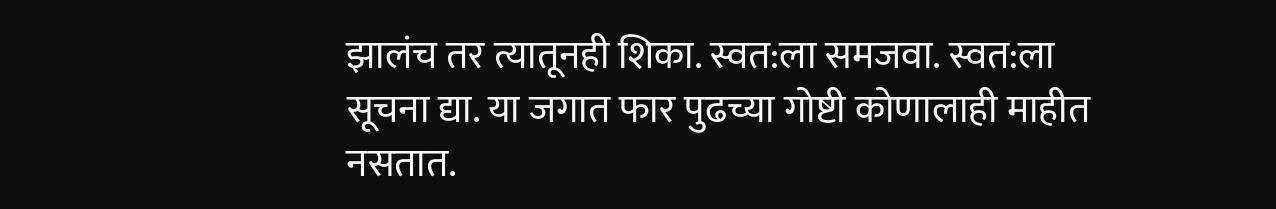झालंच तर त्यातूनही शिका. स्वत:ला समजवा. स्वत:ला सूचना द्या. या जगात फार पुढच्या गोष्टी कोणालाही माहीत नसतात.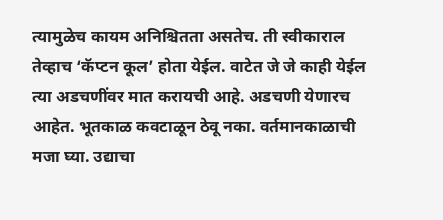त्यामुळेच कायम अनिश्चितता असतेच. ती स्वीकाराल तेव्हाच ‘कॅप्टन कूल’ होता येईल. वाटेत जे जे काही येईल त्या अडचणींवर मात करायची आहे. अडचणी येणारच आहेत. भूतकाळ कवटाळून ठेवू नका. वर्तमानकाळाची मजा घ्या. उद्याचा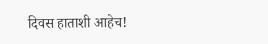दिवस हाताशी आहेच!